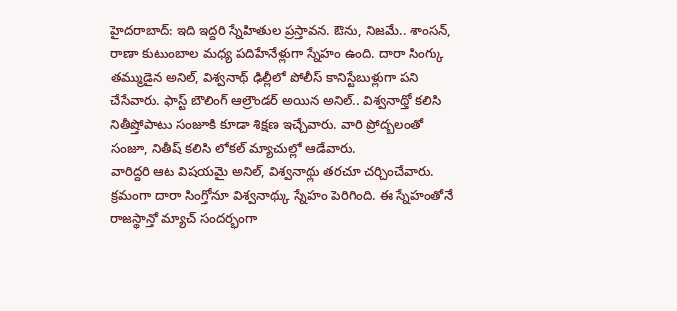హైదరాబాద్: ఇది ఇద్దరి స్నేహితుల ప్రస్తావన. ఔను, నిజమే.. శాంసన్, రాణా కుటుంబాల మధ్య పదిహేనేళ్లుగా స్నేహం ఉంది. దారా సింగ్కు తమ్ముడైన అనిల్, విశ్వనాథ్ ఢిల్లీలో పోలీస్ కానిస్టేబుళ్లుగా పని చేసేవారు. ఫాస్ట్ బౌలింగ్ ఆల్రౌండర్ అయిన అనిల్.. విశ్వనాథ్తో కలిసి నితీష్తోపాటు సంజూకి కూడా శిక్షణ ఇచ్చేవారు. వారి ప్రోద్బలంతో సంజూ, నితీష్ కలిసి లోకల్ మ్యాచుల్లో ఆడేవారు.
వారిద్దరి ఆట విషయమై అనిల్, విశ్వనాథ్లు తరచూ చర్చించేవారు. క్రమంగా దారా సింగ్తోనూ విశ్వనాథ్కు స్నేహం పెరిగింది. ఈ స్నేహంతోనే రాజస్థాన్తో మ్యాచ్ సందర్భంగా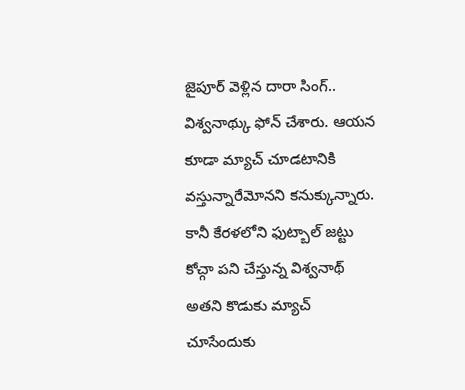జైపూర్ వెళ్లిన దారా సింగ్.. విశ్వనాథ్కు ఫోన్ చేశారు. ఆయన కూడా మ్యాచ్ చూడటానికి వస్తున్నారేమోనని కనుక్కున్నారు. కానీ కేరళలోని ఫుట్బాల్ జట్టు కోచ్గా పని చేస్తున్న విశ్వనాథ్ అతని కొడుకు మ్యాచ్ చూసేందుకు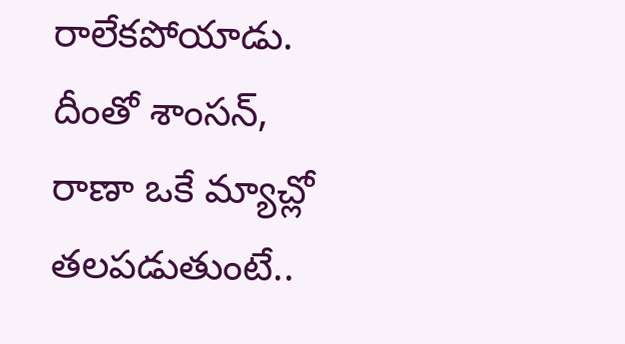రాలేకపోయాడు.
దీంతో శాంసన్, రాణా ఒకే మ్యాచ్లో తలపడుతుంటే..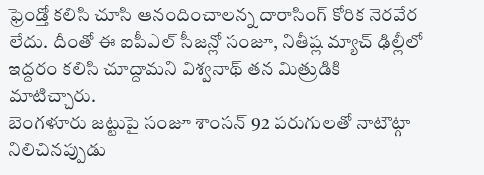ఫ్రెండ్తో కలిసి చూసి ఆనందించాలన్న దారాసింగ్ కోరిక నెరవేర లేదు. దీంతో ఈ ఐపీఎల్ సీజన్లో సంజూ, నితీష్ల మ్యాచ్ ఢిల్లీలో ఇద్దరం కలిసి చూద్దామని విశ్వనాథ్ తన మిత్రుడికి మాటిచ్చారు.
బెంగళూరు జట్టుపై సంజూ శాంసన్ 92 పరుగులతో నాటౌట్గా నిలిచినప్పుడు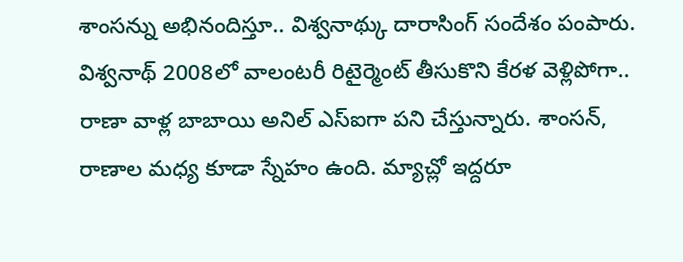శాంసన్ను అభినందిస్తూ.. విశ్వనాథ్కు దారాసింగ్ సందేశం పంపారు. విశ్వనాథ్ 2008లో వాలంటరీ రిటైర్మెంట్ తీసుకొని కేరళ వెళ్లిపోగా.. రాణా వాళ్ల బాబాయి అనిల్ ఎస్ఐగా పని చేస్తున్నారు. శాంసన్, రాణాల మధ్య కూడా స్నేహం ఉంది. మ్యాచ్లో ఇద్దరూ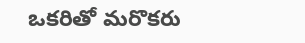ఒకరితో మరొకరు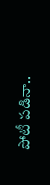పోటీ పడినా..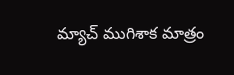మ్యాచ్ ముగిశాక మాత్రం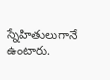స్నేహితులుగానే ఉంటారు.